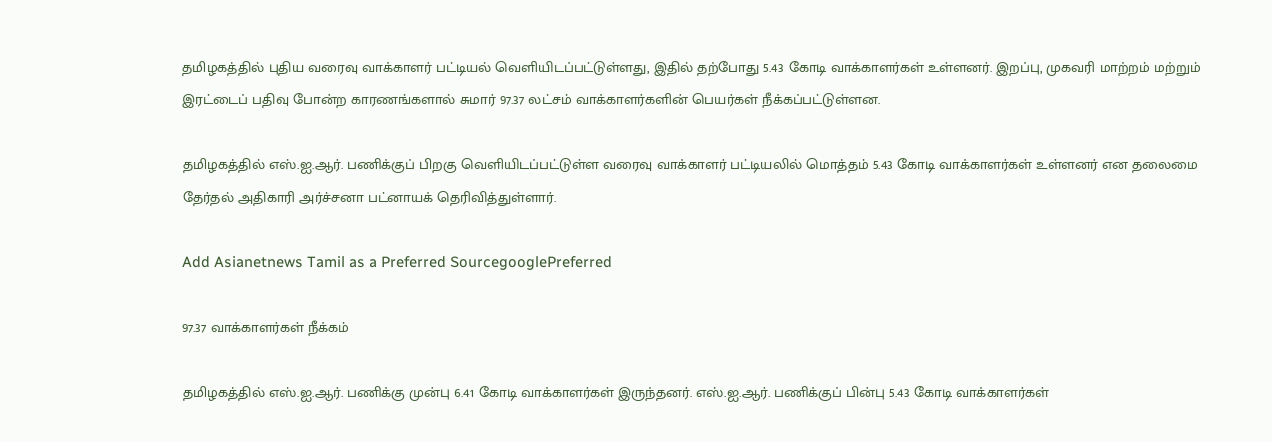தமிழகத்தில் புதிய வரைவு வாக்காளர் பட்டியல் வெளியிடப்பட்டுள்ளது, இதில் தற்போது 5.43 கோடி வாக்காளர்கள் உள்ளனர். இறப்பு, முகவரி மாற்றம் மற்றும் இரட்டைப் பதிவு போன்ற காரணங்களால் சுமார் 97.37 லட்சம் வாக்காளர்களின் பெயர்கள் நீக்கப்பட்டுள்ளன.

தமிழகத்தில் எஸ்.ஐ.ஆர். பணிக்குப் பிறகு வெளியிடப்பட்டுள்ள வரைவு வாக்காளர் பட்டியலில் மொத்தம் 5.43 கோடி வாக்காளர்கள் உள்ளனர் என தலைமை தேர்தல் அதிகாரி அர்ச்சனா பட்னாயக் தெரிவித்துள்ளார்.

Add Asianetnews Tamil as a Preferred SourcegooglePreferred

97.37 வாக்காளர்கள் நீக்கம்

தமிழகத்தில் எஸ்.ஐ.ஆர். பணிக்கு முன்பு 6.41 கோடி வாக்காளர்கள் இருந்தனர். எஸ்.ஐ.ஆர். பணிக்குப் பின்பு 5.43 கோடி வாக்காளர்கள்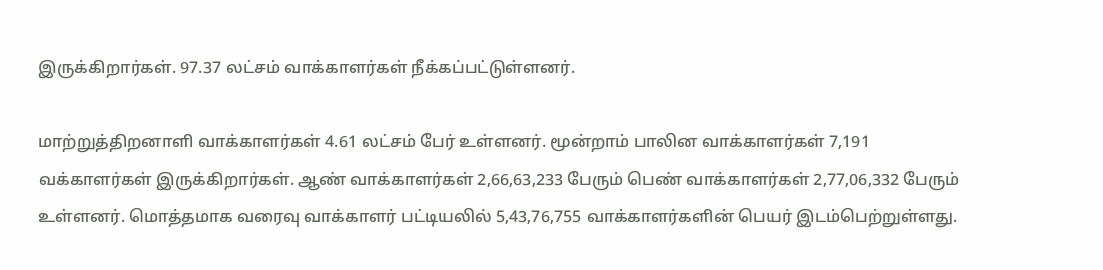இருக்கிறார்கள். 97.37 லட்சம் வாக்காளர்கள் நீக்கப்பட்டுள்ளனர்.

மாற்றுத்திறனாளி வாக்காளர்கள் 4.61 லட்சம் பேர் உள்ளனர். மூன்றாம் பாலின வாக்காளர்கள் 7,191 வக்காளர்கள் இருக்கிறார்கள். ஆண் வாக்காளர்கள் 2,66,63,233 பேரும் பெண் வாக்காளர்கள் 2,77,06,332 பேரும் உள்ளனர். மொத்தமாக வரைவு வாக்காளர் பட்டியலில் 5,43,76,755 வாக்காளர்களின் பெயர் இடம்பெற்றுள்ளது.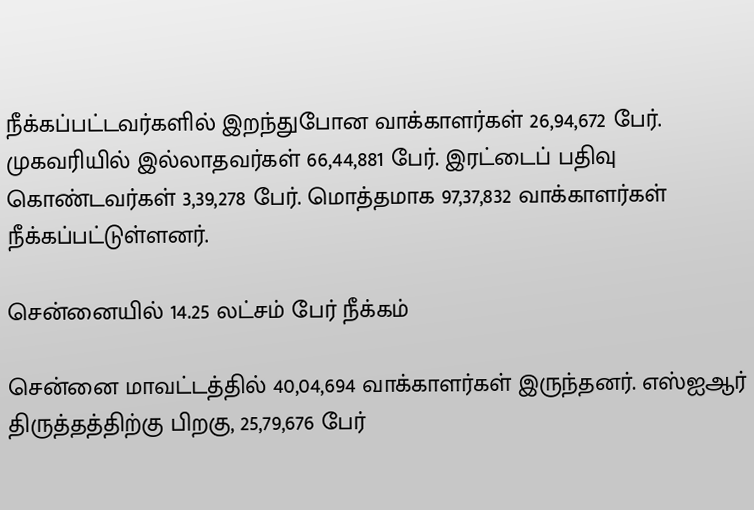நீக்கப்பட்டவர்களில் இறந்துபோன வாக்காளர்கள் 26,94,672 பேர். முகவரியில் இல்லாதவர்கள் 66,44,881 பேர். இரட்டைப் பதிவு கொண்டவர்கள் 3,39,278 பேர். மொத்தமாக 97,37,832 வாக்காளர்கள் நீக்கப்பட்டுள்ளனர்.

சென்னையில் 14.25 லட்சம் பேர் நீக்கம்

சென்னை மாவட்டத்தில் 40,04,694 வாக்காளர்கள் இருந்தனர். எஸ்ஐஆர் திருத்தத்திற்கு பிறகு, 25,79,676 பேர்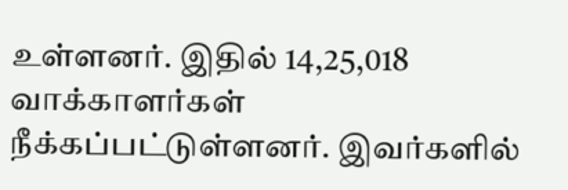உள்ளனர். இதில் 14,25,018 வாக்காளர்கள் நீக்கப்பட்டுள்ளனர். இவர்களில்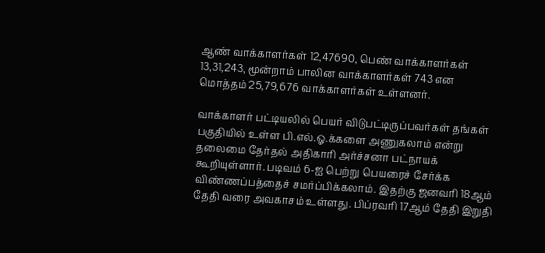ஆண் வாக்காளர்கள் 12,47690, பெண் வாக்காளர்கள் 13,31,243, மூன்றாம் பாலின வாக்காளர்கள் 743 என மொத்தம் 25,79,676 வாக்காளர்கள் உள்ளனர்.

வாக்காளர் பட்டியலில் பெயர் விடுபட்டிருப்பவர்கள் தங்கள் பகுதியில் உள்ள பி.எல்.ஓ.க்களை அணுகலாம் என்று தலைமை தேர்தல் அதிகாரி அர்ச்சனா பட்நாயக் கூறியுள்ளார். படிவம் 6-ஐ பெற்று பெயரைச் சேர்க்க விண்ணப்பத்தைச் சமர்ப்பிக்கலாம். இதற்கு ஜனவரி 18ஆம் தேதி வரை அவகாசம் உள்ளது. பிப்ரவரி 17ஆம் தேதி இறுதி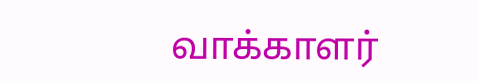வாக்காளர்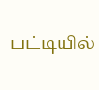பட்டியில்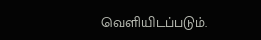வெளியிடப்படும்.